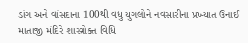ડાંગ અને વાંસદાના 100થી વધુ યુગલોને નવસારીના પ્રખ્યાત ઉનાઈ માતાજી મંદિરે શાસ્ત્રોક્ત વિધિ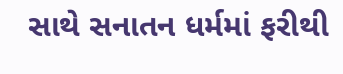સાથે સનાતન ધર્મમાં ફરીથી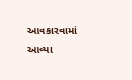આવકારવામાં આવ્યા